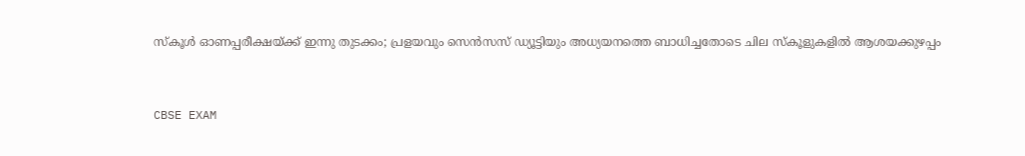സ്‌കൂൾ ഓണപ്പരീക്ഷയ്ക്ക് ഇന്നു തുടക്കം; പ്രളയവും സെൻസസ് ഡ്യൂട്ടിയും അധ്യയനത്തെ ബാധിച്ചതോടെ ചില സ്കൂളുകളിൽ ആശയക്കുഴപ്പം


CBSE EXAM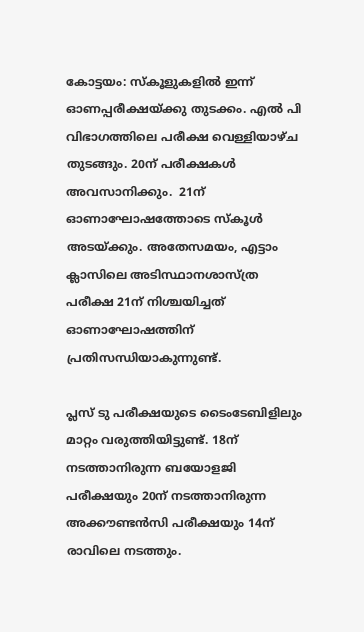കോട്ടയം: സ്‌കൂളുകളില്‍ ഇന്ന് ഓണപ്പരീക്ഷയ്ക്കു തുടക്കം. എൽ പി വിഭാഗത്തിലെ പരീക്ഷ വെള്ളിയാഴ്ച തുടങ്ങും. 20ന് പരീക്ഷകൾ അവസാനിക്കും.  21ന് ഓണാഘോഷത്തോടെ സ്‌കൂള്‍ അടയ്ക്കും. അതേസമയം, എട്ടാം ക്ലാസിലെ അടിസ്ഥാനശാസ്ത്ര പരീക്ഷ 21ന് നിശ്ചയിച്ചത് ഓണാഘോഷത്തിന് പ്രതിസന്ധിയാകുന്നുണ്ട്.

പ്ലസ് ടു പരീക്ഷയുടെ ടൈംടേബിളിലും മാറ്റം വരുത്തിയിട്ടുണ്ട്. 18ന് നടത്താനിരുന്ന ബയോളജി പരീക്ഷയും 20ന് നടത്താനിരുന്ന അക്കൗണ്ടൻസി പരീക്ഷയും 14ന് രാവിലെ നടത്തും.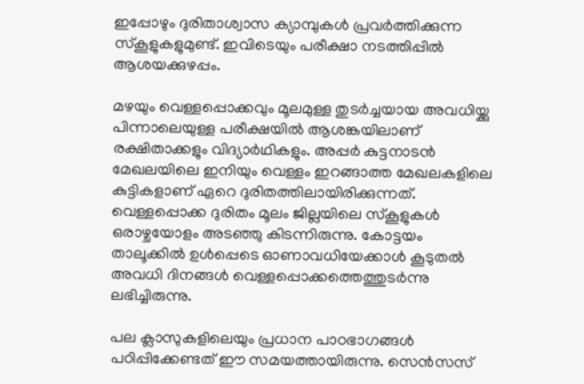ഇപ്പോഴും ദുരിതാശ്വാസ ക്യാമ്പുകള്‍ പ്രവര്‍ത്തിക്കുന്ന സ്‌കൂളുകളുമുണ്ട്. ഇവിടെയും പരീക്ഷാ നടത്തിപ്പിൽ ആശയക്കുഴപ്പം.

മഴയും വെള്ളപ്പൊക്കവും മൂലമുള്ള തുടര്‍ച്ചയായ അവധിയ്ക്കു പിന്നാലെയുള്ള പരീക്ഷയില്‍ ആശങ്കയിലാണ് രക്ഷിതാക്കളും വിദ്യാര്‍ഥികളും. അപ്പര്‍ കുട്ടനാടന്‍ മേഖലയിലെ ഇനിയും വെള്ളം ഇറങ്ങാത്ത മേഖലകളിലെ കുട്ടികളാണ് ഏറെ ദുരിതത്തിലായിരിക്കുന്നത്.
വെള്ളപ്പൊക്ക ദുരിതം മൂലം ജില്ലയിലെ സ്‌കൂളുകള്‍ ഒരാഴ്ചയോളം അടഞ്ഞു കിടന്നിരുന്നു. കോട്ടയം താലൂക്കില്‍ ഉള്‍പ്പെടെ ഓണാവധിയേക്കാള്‍ കൂടുതല്‍ അവധി ദിനങ്ങള്‍ വെള്ളപ്പൊക്കത്തെത്തുടര്‍ന്നു ലഭിച്ചിരുന്നു.

പല ക്ലാസുകളിലെയും പ്രധാന പാഠഭാഗങ്ങള്‍ പഠിപ്പിക്കേണ്ടത് ഈ സമയത്തായിരുന്നു. സെന്‍സസ്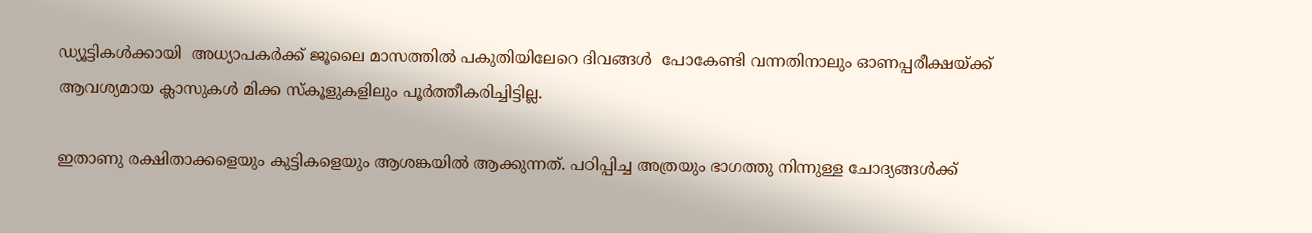ഡ്യൂട്ടികള്‍ക്കായി  അധ്യാപകര്‍ക്ക് ജൂലൈ മാസത്തില്‍ പകുതിയിലേറെ ദിവങ്ങള്‍  പോകേണ്ടി വന്നതിനാലും ഓണപ്പരീക്ഷയ്ക്ക് ആവശ്യമായ ക്ലാസുകള്‍ മിക്ക സ്‌കൂളുകളിലും പൂര്‍ത്തീകരിച്ചിട്ടില്ല.

ഇതാണു രക്ഷിതാക്കളെയും കുട്ടികളെയും ആശങ്കയില്‍ ആക്കുന്നത്. പഠിപ്പിച്ച അത്രയും ഭാഗത്തു നിന്നുള്ള ചോദ്യങ്ങള്‍ക്ക്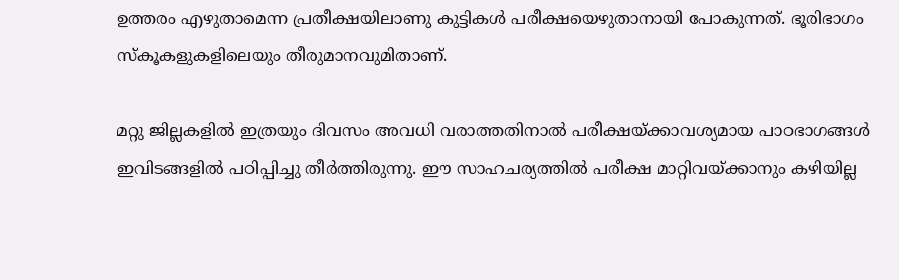ഉത്തരം എഴുതാമെന്ന പ്രതീക്ഷയിലാണു കുട്ടികള്‍ പരീക്ഷയെഴുതാനായി പോകുന്നത്. ഭൂരിഭാഗം സ്‌കൂകളുകളിലെയും തീരുമാനവുമിതാണ്.

മറ്റു ജില്ലകളില്‍ ഇത്രയും ദിവസം അവധി വരാത്തതിനാല്‍ പരീക്ഷയ്ക്കാവശ്യമായ പാഠഭാഗങ്ങള്‍ ഇവിടങ്ങളില്‍ പഠിപ്പിച്ചു തീര്‍ത്തിരുന്നു. ഈ സാഹചര്യത്തില്‍ പരീക്ഷ മാറ്റിവയ്ക്കാനും കഴിയില്ല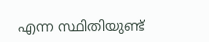എന്ന സ്ഥിതിയുണ്ട്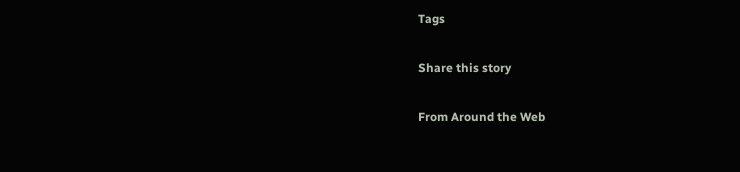Tags

Share this story

From Around the Web